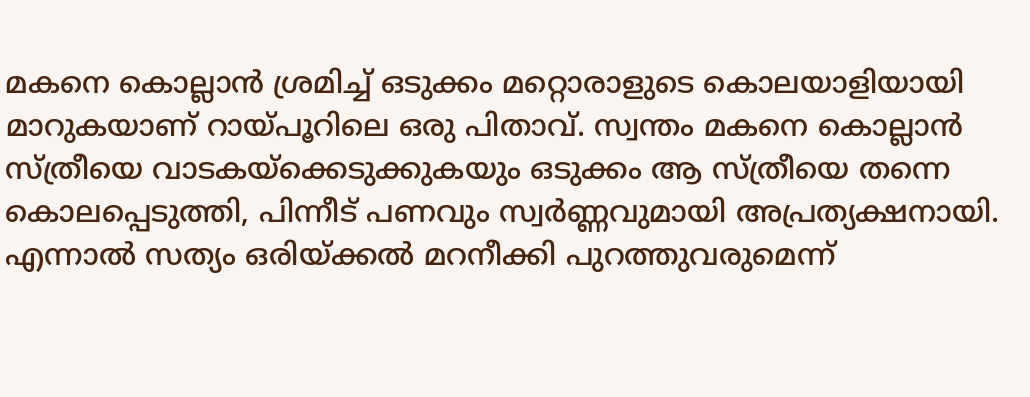മകനെ കൊല്ലാൻ ശ്രമിച്ച് ഒടുക്കം മറ്റൊരാളുടെ കൊലയാളിയായി മാറുകയാണ് റായ്പൂറിലെ ഒരു പിതാവ്. സ്വന്തം മകനെ കൊല്ലാൻ സ്ത്രീയെ വാടകയ്‌ക്കെടുക്കുകയും ഒടുക്കം ആ സ്ത്രീയെ തന്നെ കൊലപ്പെടുത്തി, പിന്നീട് പണവും സ്വർണ്ണവുമായി അപ്രത്യക്ഷനായി. എന്നാൽ സത്യം ഒരിയ്ക്കൽ മറനീക്കി പുറത്തുവരുമെന്ന്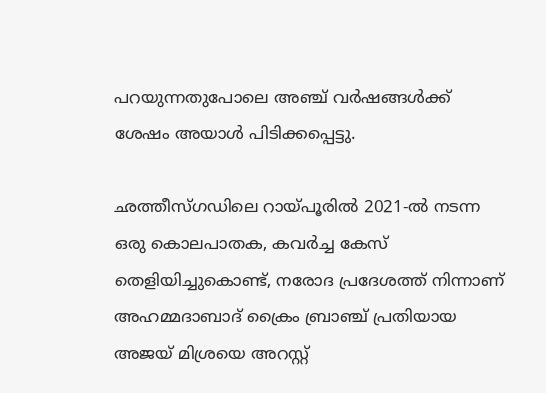പറയുന്നതുപോലെ അഞ്ച് വർഷങ്ങൾക്ക് ശേഷം അയാൾ പിടിക്കപ്പെട്ടു.

ഛത്തീസ്ഗഡിലെ റായ്പൂരിൽ 2021-ൽ നടന്ന ഒരു കൊലപാതക, കവർച്ച കേസ് തെളിയിച്ചുകൊണ്ട്, നരോദ പ്രദേശത്ത് നിന്നാണ് അഹമ്മദാബാദ് ക്രൈം ബ്രാഞ്ച് പ്രതിയായ അജയ് മിശ്രയെ അറസ്റ്റ്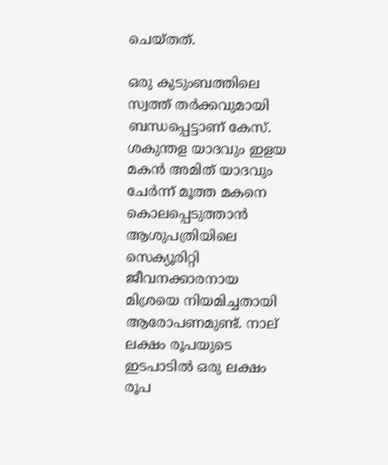ചെയ്തത്.

ഒരു കുടുംബത്തിലെ സ്വത്ത് തർക്കവുമായി ബന്ധപ്പെട്ടാണ് കേസ്. ശകുന്തള യാദവും ഇളയ മകൻ അമിത് യാദവും ചേർന്ന് മൂത്ത മകനെ കൊലപ്പെടുത്താൻ ആശുപത്രിയിലെ സെക്യൂരിറ്റി ജീവനക്കാരനായ മിശ്രയെ നിയമിച്ചതായി ആരോപണമുണ്ട്. നാല് ലക്ഷം രൂപയുടെ ഇടപാടിൽ ഒരു ലക്ഷം രൂപ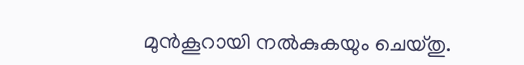മുൻകൂറായി നൽകുകയും ചെയ്തു.